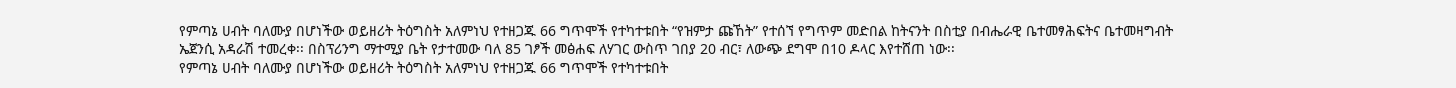የምጣኔ ሀብት ባለሙያ በሆነችው ወይዘሪት ትዕግስት አለምነህ የተዘጋጁ 66 ግጥሞች የተካተቱበት “የዝምታ ጩኸት” የተሰኘ የግጥም መድበል ከትናንት በስቲያ በብሔራዊ ቤተመፃሕፍትና ቤተመዛግብት ኤጀንሲ አዳራሽ ተመረቀ፡፡ በስፕሪንግ ማተሚያ ቤት የታተመው ባለ 85 ገፆች መፅሐፍ ለሃገር ውስጥ ገበያ 20 ብር፣ ለውጭ ደግሞ በ10 ዶላር እየተሸጠ ነው፡፡
የምጣኔ ሀብት ባለሙያ በሆነችው ወይዘሪት ትዕግስት አለምነህ የተዘጋጁ 66 ግጥሞች የተካተቱበት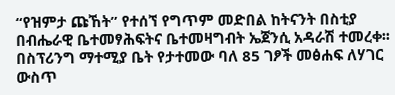“የዝምታ ጩኸት” የተሰኘ የግጥም መድበል ከትናንት በስቲያ በብሔራዊ ቤተመፃሕፍትና ቤተመዛግብት ኤጀንሲ አዳራሽ ተመረቀ፡፡ በስፕሪንግ ማተሚያ ቤት የታተመው ባለ 85 ገፆች መፅሐፍ ለሃገር ውስጥ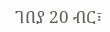ገበያ 20 ብር፣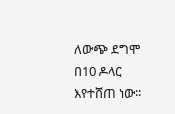ለውጭ ደግሞ በ10 ዶላር እየተሸጠ ነው፡፡